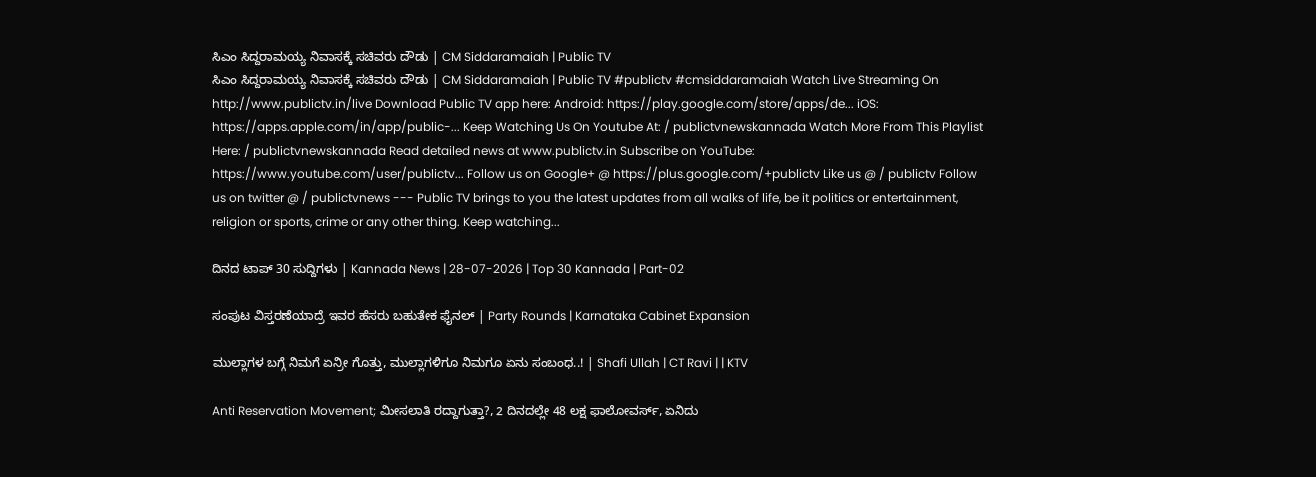ಸಿಎಂ ಸಿದ್ದರಾಮಯ್ಯ ನಿವಾಸಕ್ಕೆ ಸಚಿವರು ದೌಡು | CM Siddaramaiah | Public TV
ಸಿಎಂ ಸಿದ್ದರಾಮಯ್ಯ ನಿವಾಸಕ್ಕೆ ಸಚಿವರು ದೌಡು | CM Siddaramaiah | Public TV #publictv #cmsiddaramaiah Watch Live Streaming On http://www.publictv.in/live Download Public TV app here: Android: https://play.google.com/store/apps/de... iOS: https://apps.apple.com/in/app/public-... Keep Watching Us On Youtube At: / publictvnewskannada Watch More From This Playlist Here: / publictvnewskannada Read detailed news at www.publictv.in Subscribe on YouTube: https://www.youtube.com/user/publictv... Follow us on Google+ @ https://plus.google.com/+publictv Like us @ / publictv Follow us on twitter @ / publictvnews --- Public TV brings to you the latest updates from all walks of life, be it politics or entertainment, religion or sports, crime or any other thing. Keep watching...

ದಿನದ ಟಾಪ್ 30 ಸುದ್ದಿಗಳು | Kannada News | 28-07-2026 | Top 30 Kannada | Part-02

ಸಂಪುಟ ವಿಸ್ತರಣೆಯಾದ್ರೆ ಇವರ ಹೆಸರು ಬಹುತೇಕ ಫೈನಲ್ | Party Rounds | Karnataka Cabinet Expansion

ಮುಲ್ಲಾಗಳ ಬಗ್ಗೆ ನಿಮಗೆ ಏನ್ರೀ ಗೊತ್ತು, ಮುಲ್ಲಾಗಳಿಗೂ ನಿಮಗೂ ಏನು ಸಂಬಂಧ..! | Shafi Ullah | CT Ravi | | KTV

Anti Reservation Movement; ಮೀಸಲಾತಿ ರದ್ದಾಗುತ್ತಾ?, 2 ದಿನದಲ್ಲೇ 48 ಲಕ್ಷ ಫಾಲೋವರ್ಸ್, ಏನಿದು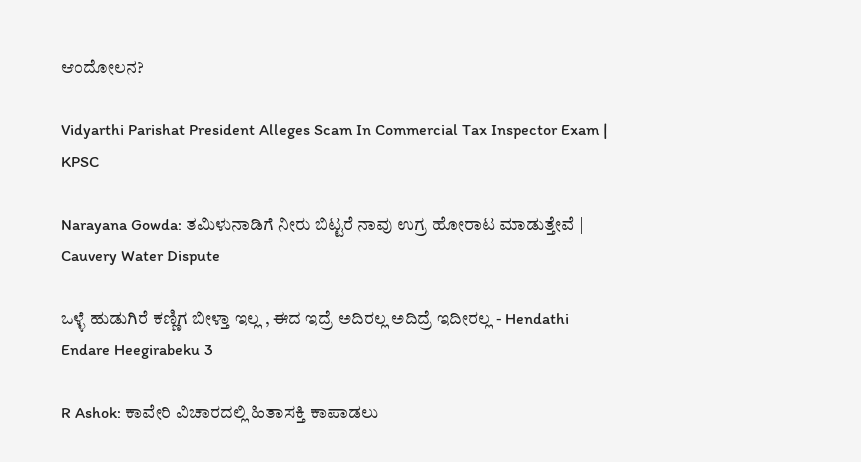ಆಂದೋಲನ?

Vidyarthi Parishat President Alleges Scam In Commercial Tax Inspector Exam | KPSC

Narayana Gowda: ತಮಿಳುನಾಡಿಗೆ ನೀರು ಬಿಟ್ಟರೆ ನಾವು ಉಗ್ರ ಹೋರಾಟ ಮಾಡುತ್ತೇವೆ | Cauvery Water Dispute

ಒಳ್ಳೆ ಹುಡುಗಿರೆ ಕಣ್ಣಿಗ ಬೀಳ್ತಾ ಇಲ್ಲ , ಈದ ಇದ್ರೆ ಅದಿರಲ್ಲ ಅದಿದ್ರೆ ಇದೀರಲ್ಲ - Hendathi Endare Heegirabeku 3

R Ashok: ಕಾವೇರಿ ವಿಚಾರದಲ್ಲಿ ಹಿತಾಸಕ್ತಿ ಕಾಪಾಡಲು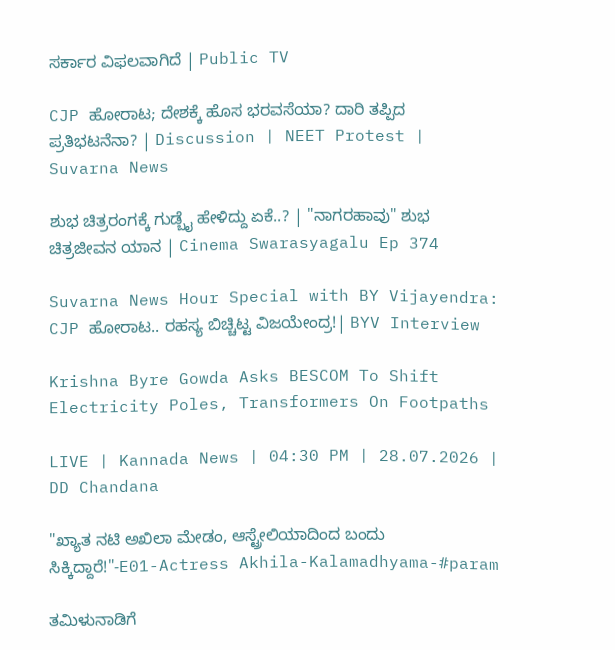ಸರ್ಕಾರ ವಿಫಲವಾಗಿದೆ | Public TV

CJP ಹೋರಾಟ; ದೇಶಕ್ಕೆ ಹೊಸ ಭರವಸೆಯಾ? ದಾರಿ ತಪ್ಪಿದ ಪ್ರತಿಭಟನೆನಾ? | Discussion | NEET Protest | Suvarna News

ಶುಭ ಚಿತ್ರರಂಗಕ್ಕೆ ಗುಡ್ಬೈ ಹೇಳಿದ್ದು ಏಕೆ..? | "ನಾಗರಹಾವು" ಶುಭ ಚಿತ್ರಜೀವನ ಯಾನ | Cinema Swarasyagalu Ep 374

Suvarna News Hour Special with BY Vijayendra: CJP ಹೋರಾಟ.. ರಹಸ್ಯ ಬಿಚ್ಚಿಟ್ಟ ವಿಜಯೇಂದ್ರ!| BYV Interview

Krishna Byre Gowda Asks BESCOM To Shift Electricity Poles, Transformers On Footpaths

LIVE | Kannada News | 04:30 PM | 28.07.2026 | DD Chandana

"ಖ್ಯಾತ ನಟಿ ಅಖಿಲಾ ಮೇಡಂ, ಆಸ್ಟ್ರೇಲಿಯಾದಿಂದ ಬಂದು ಸಿಕ್ಕಿದ್ದಾರೆ!"-E01-Actress Akhila-Kalamadhyama-#param

ತಮಿಳುನಾಡಿಗೆ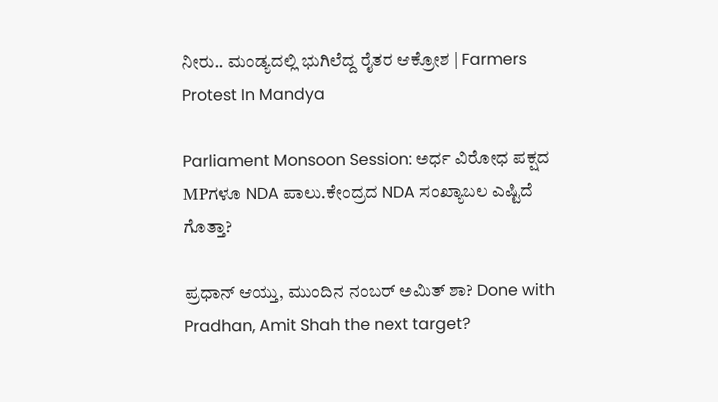ನೀರು.. ಮಂಡ್ಯದಲ್ಲಿ ಭುಗಿಲೆದ್ದ ರೈತರ ಆಕ್ರೋಶ | Farmers Protest In Mandya

Parliament Monsoon Session: ಅರ್ಧ ವಿರೋಧ ಪಕ್ಷದ MPಗಳೂ NDA ಪಾಲು.ಕೇಂದ್ರದ NDA ಸಂಖ್ಯಾಬಲ ಎಷ್ಟಿದೆ ಗೊತ್ತಾ?

ಪ್ರಧಾನ್ ಆಯ್ತು, ಮುಂದಿನ ನಂಬರ್ ಅಮಿತ್ ಶಾ? Done with Pradhan, Amit Shah the next target?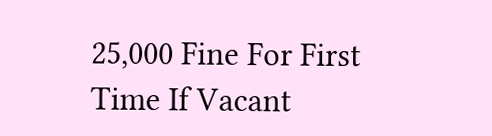25,000 Fine For First Time If Vacant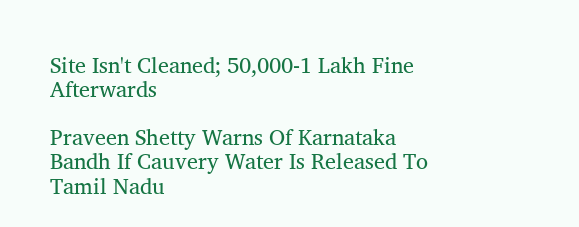Site Isn't Cleaned; 50,000-1 Lakh Fine Afterwards

Praveen Shetty Warns Of Karnataka Bandh If Cauvery Water Is Released To Tamil Nadu